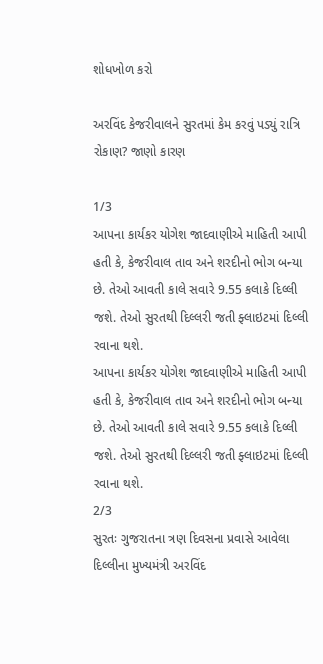શોધખોળ કરો

અરવિંદ કેજરીવાલને સુરતમાં કેમ કરવું પડ્યું રાત્રિ રોકાણ? જાણો કારણ

1/3
આપના કાર્યકર યોગેશ જાદવાણીએ માહિતી આપી હતી કે, કેજરીવાલ તાવ અને શરદીનો ભોગ બન્યા છે. તેઓ આવતી કાલે સવારે 9.55 કલાકે દિલ્લી જશે. તેઓ સુરતથી દિલ્લરી જતી ફ્લાઇટમાં દિલ્લી રવાના થશે.
આપના કાર્યકર યોગેશ જાદવાણીએ માહિતી આપી હતી કે, કેજરીવાલ તાવ અને શરદીનો ભોગ બન્યા છે. તેઓ આવતી કાલે સવારે 9.55 કલાકે દિલ્લી જશે. તેઓ સુરતથી દિલ્લરી જતી ફ્લાઇટમાં દિલ્લી રવાના થશે.
2/3
સુરતઃ ગુજરાતના ત્રણ દિવસના પ્રવાસે આવેલા દિલ્લીના મુખ્યમંત્રી અરવિંદ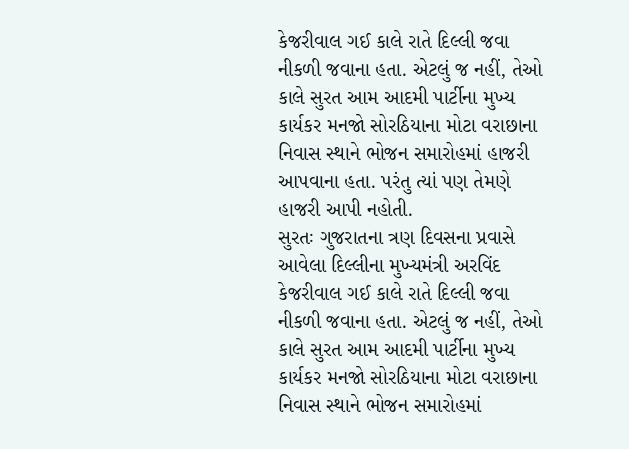કેજરીવાલ ગઈ કાલે રાતે દિલ્લી જવા નીકળી જવાના હતા. એટલું જ નહીં, તેઓ કાલે સુરત આમ આદમી પાર્ટીના મુખ્ય કાર્યકર મનજો સોરઠિયાના મોટા વરાછાના નિવાસ સ્થાને ભોજન સમારોહમાં હાજરી આપવાના હતા. પરંતુ ત્યાં પણ તેમણે હાજરી આપી નહોતી.
સુરતઃ ગુજરાતના ત્રણ દિવસના પ્રવાસે આવેલા દિલ્લીના મુખ્યમંત્રી અરવિંદ કેજરીવાલ ગઈ કાલે રાતે દિલ્લી જવા નીકળી જવાના હતા. એટલું જ નહીં, તેઓ કાલે સુરત આમ આદમી પાર્ટીના મુખ્ય કાર્યકર મનજો સોરઠિયાના મોટા વરાછાના નિવાસ સ્થાને ભોજન સમારોહમાં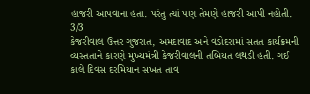હાજરી આપવાના હતા. પરંતુ ત્યાં પણ તેમણે હાજરી આપી નહોતી.
3/3
કેજરીવાલ ઉત્તર ગુજરાત, અમદાવાદ અને વડોદરામાં સતત કાર્યક્રમની વ્યસ્તતાને કારણે મુખ્યમંત્રી કેજરીવાલની તબિયત લથડી હતી. ગઈ કાલે દિવસ દરમિયાન સખત તાવ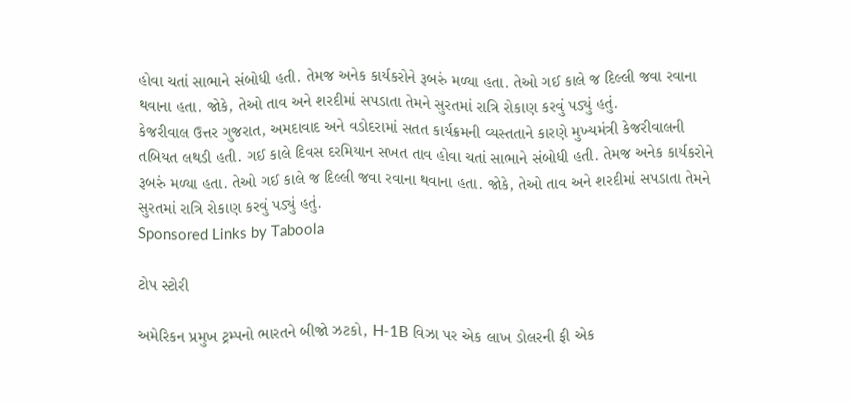હોવા ચતાં સાભાને સંબોધી હતી. તેમજ અનેક કાર્યકરોને રૂબરું મળ્યા હતા. તેઓ ગઈ કાલે જ દિલ્લી જવા રવાના થવાના હતા. જોકે, તેઓ તાવ અને શરદીમાં સપડાતા તેમને સુરતમાં રાત્રિ રોકાણ કરવું પડ્યું હતું.
કેજરીવાલ ઉત્તર ગુજરાત, અમદાવાદ અને વડોદરામાં સતત કાર્યક્રમની વ્યસ્તતાને કારણે મુખ્યમંત્રી કેજરીવાલની તબિયત લથડી હતી. ગઈ કાલે દિવસ દરમિયાન સખત તાવ હોવા ચતાં સાભાને સંબોધી હતી. તેમજ અનેક કાર્યકરોને રૂબરું મળ્યા હતા. તેઓ ગઈ કાલે જ દિલ્લી જવા રવાના થવાના હતા. જોકે, તેઓ તાવ અને શરદીમાં સપડાતા તેમને સુરતમાં રાત્રિ રોકાણ કરવું પડ્યું હતું.
Sponsored Links by Taboola

ટોપ સ્ટોરી

અમેરિકન પ્રમુખ ટ્રમ્પનો ભારતને બીજો ઝટકો, H-1B વિઝા પર એક લાખ ડોલરની ફી એક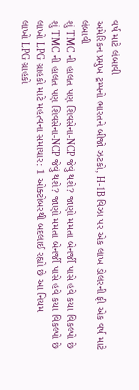વર્ષ માટે લંબાવી
અમેરિકન પ્રમુખ ટ્રમ્પનો ભારતને બીજો ઝટકો, H-1B વિઝા પર એક લાખ ડોલરની ફી એક વર્ષ માટે લંબાવી
શું TMC ની હાલત પણ શિવસેના-NCP જેવું થશે? જાણો મમતા બેનર્જી પાસે હવે કયા વિકલ્પો છે
શું TMC ની હાલત પણ શિવસેના-NCP જેવું થશે? જાણો મમતા બેનર્જી પાસે હવે કયા વિકલ્પો છે
લાખો LPG ગ્રાહકો માટે મહત્વના સમાચાર: 1 ઓક્ટોબરથી બદલાઈ રહ્યો છે આ નિયમ
લાખો LPG ગ્રાહકો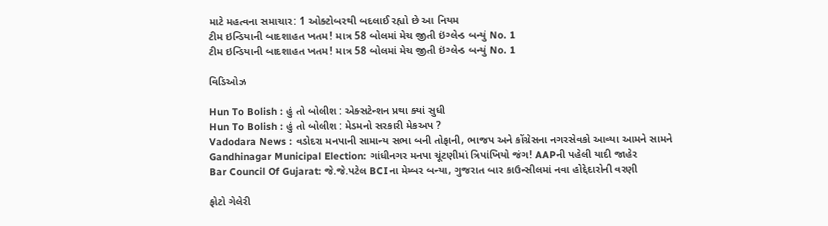માટે મહત્વના સમાચાર: 1 ઓક્ટોબરથી બદલાઈ રહ્યો છે આ નિયમ
ટીમ ઇન્ડિયાની બાદશાહત ખતમ! માત્ર 58 બોલમાં મેચ જીતી ઇંગ્લેન્ડ બન્યું No. 1
ટીમ ઇન્ડિયાની બાદશાહત ખતમ! માત્ર 58 બોલમાં મેચ જીતી ઇંગ્લેન્ડ બન્યું No. 1

વિડિઓઝ

Hun To Bolish : હું તો બોલીશ : એક્સટેન્શન પ્રથા ક્યાં સુધી
Hun To Bolish : હું તો બોલીશ : મેડમનો સરકારી મેકઅપ ?
Vadodara News : વડોદરા મનપાની સામાન્ય સભા બની તોફાની, ભાજપ અને કોંગ્રેસના નગરસેવકો આવ્યા આમને સામને
Gandhinagar Municipal Election: ગાંધીનગર મનપા ચૂંટણીમાં ત્રિપાંખિયો જંગ! AAPની પહેલી યાદી જાહેર
Bar Council Of Gujarat: જે.જે.પટેલ BCIના મેમ્બર બન્યા, ગુજરાત બાર કાઉન્સીલમાં નવા હોદ્દેદારોની વરણી

ફોટો ગેલેરી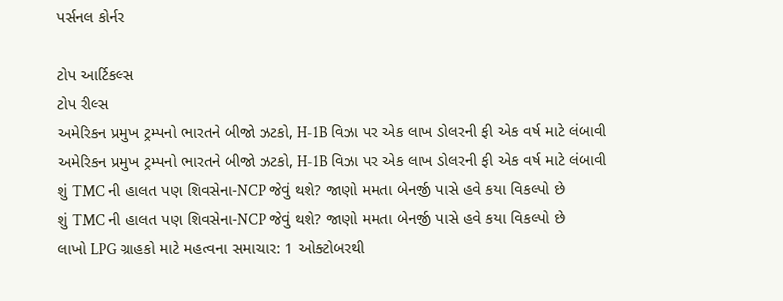પર્સનલ કોર્નર

ટોપ આર્ટિકલ્સ
ટોપ રીલ્સ
અમેરિકન પ્રમુખ ટ્રમ્પનો ભારતને બીજો ઝટકો, H-1B વિઝા પર એક લાખ ડોલરની ફી એક વર્ષ માટે લંબાવી
અમેરિકન પ્રમુખ ટ્રમ્પનો ભારતને બીજો ઝટકો, H-1B વિઝા પર એક લાખ ડોલરની ફી એક વર્ષ માટે લંબાવી
શું TMC ની હાલત પણ શિવસેના-NCP જેવું થશે? જાણો મમતા બેનર્જી પાસે હવે કયા વિકલ્પો છે
શું TMC ની હાલત પણ શિવસેના-NCP જેવું થશે? જાણો મમતા બેનર્જી પાસે હવે કયા વિકલ્પો છે
લાખો LPG ગ્રાહકો માટે મહત્વના સમાચાર: 1 ઓક્ટોબરથી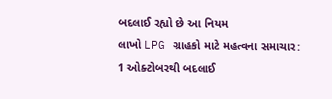બદલાઈ રહ્યો છે આ નિયમ
લાખો LPG ગ્રાહકો માટે મહત્વના સમાચાર: 1 ઓક્ટોબરથી બદલાઈ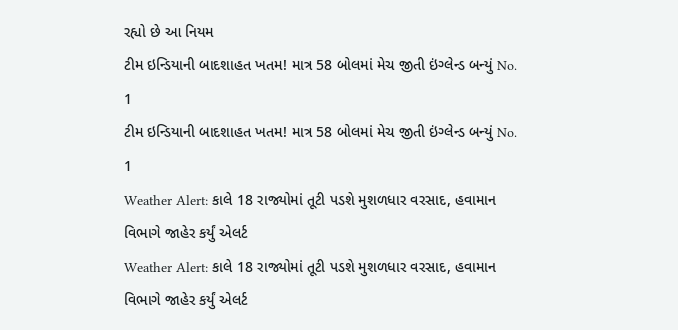રહ્યો છે આ નિયમ
ટીમ ઇન્ડિયાની બાદશાહત ખતમ! માત્ર 58 બોલમાં મેચ જીતી ઇંગ્લેન્ડ બન્યું No. 1
ટીમ ઇન્ડિયાની બાદશાહત ખતમ! માત્ર 58 બોલમાં મેચ જીતી ઇંગ્લેન્ડ બન્યું No. 1
Weather Alert: કાલે 18 રાજ્યોમાં તૂટી પડશે મુશળધાર વરસાદ, હવામાન વિભાગે જાહેર કર્યું એલર્ટ
Weather Alert: કાલે 18 રાજ્યોમાં તૂટી પડશે મુશળધાર વરસાદ, હવામાન વિભાગે જાહેર કર્યું એલર્ટ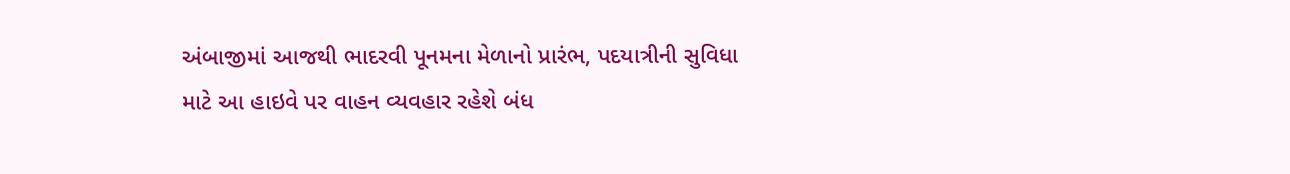અંબાજીમાં આજથી ભાદરવી પૂનમના મેળાનો પ્રારંભ, પદયાત્રીની સુવિધા માટે આ હાઇવે પર વાહન વ્યવહાર રહેશે બંધ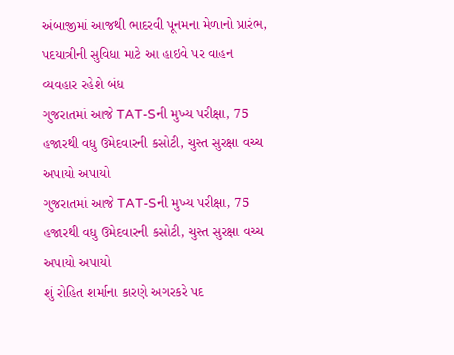અંબાજીમાં આજથી ભાદરવી પૂનમના મેળાનો પ્રારંભ, પદયાત્રીની સુવિધા માટે આ હાઇવે પર વાહન વ્યવહાર રહેશે બંધ
ગુજરાતમાં આજે TAT-Sની મુખ્ય પરીક્ષા, 75 હજારથી વધુ ઉમેદવારની કસોટી, ચુસ્ત સુરક્ષા વચ્ચ અપાયો અપાયો
ગુજરાતમાં આજે TAT-Sની મુખ્ય પરીક્ષા, 75 હજારથી વધુ ઉમેદવારની કસોટી, ચુસ્ત સુરક્ષા વચ્ચ અપાયો અપાયો
શું રોહિત શર્માના કારણે અગરકરે પદ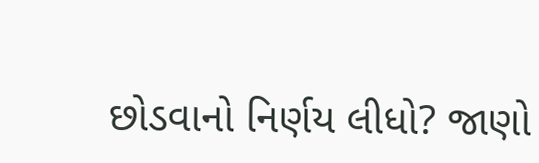છોડવાનો નિર્ણય લીધો? જાણો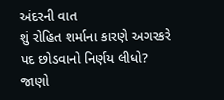અંદરની વાત
શું રોહિત શર્માના કારણે અગરકરે પદ છોડવાનો નિર્ણય લીધો? જાણો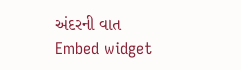અંદરની વાત
Embed widget